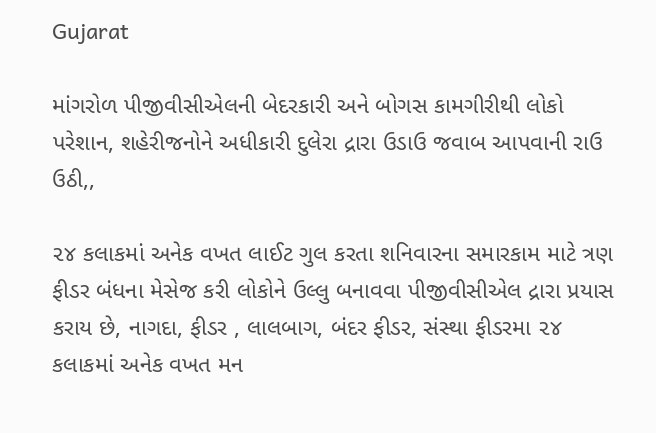Gujarat

માંગરોળ પીજીવીસીએલની બેદરકારી અને બોગસ કામગીરીથી લોકો પરેશાન, શહેરીજનોને અધીકારી દુલેરા દ્રારા ઉડાઉ જવાબ આપવાની રાઉ ઉઠી,,

૨૪ કલાકમાં અનેક વખત લાઈટ ગુલ કરતા શનિવારના સમારકામ માટે ત્રણ ફીડર બંધના મેસેજ કરી લોકોને ઉલ્લુ બનાવવા પીજીવીસીએલ દ્રારા પ્રયાસ કરાય છે, નાગદા, ફીડર , લાલબાગ, બંદર ફીડર, સંસ્થા ફીડરમા ૨૪ કલાકમાં અનેક વખત મન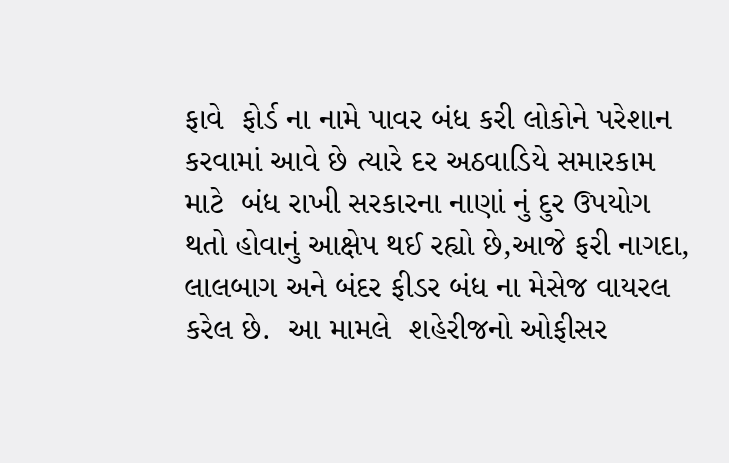ફાવે  ફોર્ડ ના નામે પાવર બંધ કરી લોકોને પરેશાન કરવામાં આવે છે ત્યારે દર અઠવાડિયે સમારકામ માટે  બંધ રાખી સરકારના નાણાં નું દુર ઉપયોગ થતો હોવાનું આક્ષેપ થઈ રહ્યો છે,આજે ફરી નાગદા, લાલબાગ અને બંદર ફીડર બંધ ના મેસેજ વાયરલ કરેલ છે.  આ મામલે  શહેરીજનો ઓફીસર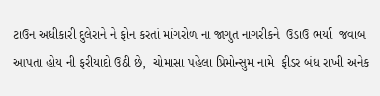ટાઉન અધીકારી દુલેરાને ને ફોન કરતાં માંગરોળ ના જાગુત નાગરીકને  ઉડાઉ ભર્યા  જવાબ આપતા હોય ની ફરીયાદો ઉઠી છે,  ચોમાસા પહેલા પ્રિમોન્સુમ નામે  ફીડર બંધ રાખી અનેક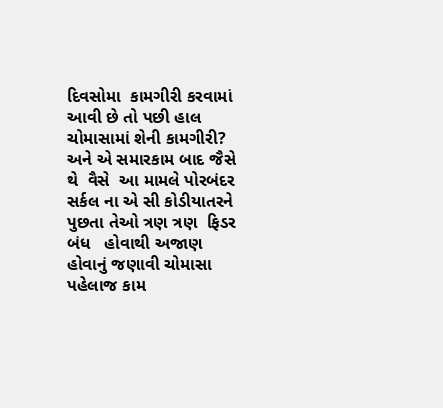દિવસોમા  કામગીરી કરવામાં આવી છે તો પછી હાલ ચોમાસામાં શેની કામગીરી? અને એ સમારકામ બાદ જૈસે થે  વૈસે  આ મામલે પોરબંદર સર્કલ ના એ સી કોડીયાતરને પુછતા તેઓ ત્રણ ત્રણ  ફિડર બંધ   હોવાથી અજાણ હોવાનું જણાવી ચોમાસા પહેલાજ કામ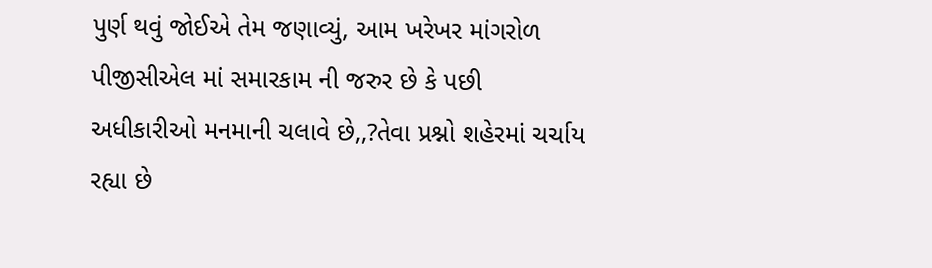પુર્ણ થવું જોઈએ તેમ જણાવ્યું, આમ ખરેખર માંગરોળ પીજીસીએલ માં સમારકામ ની જરુર છે કે પછી  અધીકારીઓ મનમાની ચલાવે છે,,?તેવા પ્રશ્નો શહેરમાં ચર્ચાય રહ્યા છે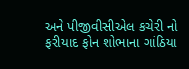અને પીજીવીસીએલ કચેરી નો ફરીયાદ ફોન શોભાના ગાંઠિયા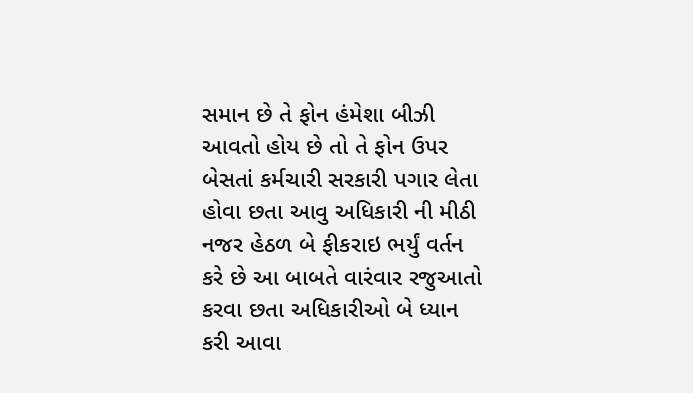સમાન છે તે ફોન હંમેશા બીઝી આવતો હોય છે તો તે ફોન ઉપર બેસતાં કર્મચારી સરકારી પગાર લેતા હોવા છતા આવુ અધિકારી ની મીઠી નજર હેઠળ બે ફીકરાઇ ભર્યું વર્તન કરે છે આ બાબતે વારંવાર રજુઆતો કરવા છતા અધિકારીઓ બે ધ્યાન કરી આવા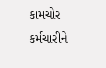કામચોર કર્મચારીને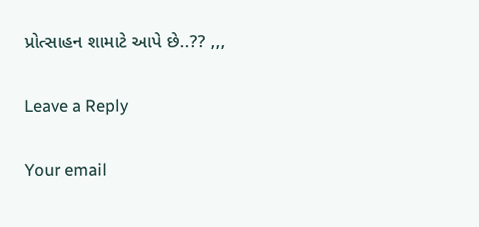પ્રોત્સાહન શામાટે આપે છે..?? ,,,

Leave a Reply

Your email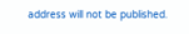address will not be published.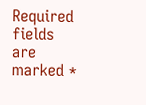Required fields are marked *